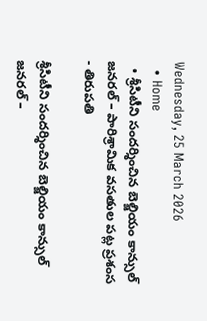Wednesday, 25 March 2026
  • Home
  • శ్రీసిటీని సందర్శించిన బెల్జియం కాన్సుల్ జనరల్ – పారిశ్రామిక వసతుల పట్ల ప్రశంస
- తిరుపతి

శ్రీసిటీని సందర్శించిన బెల్జియం కాన్సుల్ జనరల్ –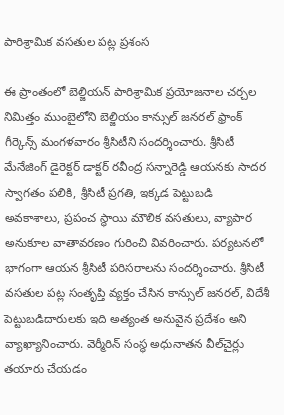పారిశ్రామిక వసతుల పట్ల ప్రశంస

ఈ ప్రాంతంలో బెల్జియన్ పారిశ్రామిక ప్రయోజనాల చర్చల నిమిత్తం ముంబైలోని బెల్జియం కాన్సుల్ జనరల్ ఫ్రాంక్ గీర్కెన్స్ మంగళవారం శ్రీసిటీని సందర్శించారు. శ్రీసిటీ మేనేజింగ్ డైరెక్టర్ డాక్టర్ రవీంద్ర సన్నారెడ్డి ఆయనకు సాదర స్వాగతం పలికి, శ్రీసిటీ ప్రగతి, ఇక్కడ పెట్టుబడి అవకాశాలు, ప్రపంచ స్థాయి మౌలిక వసతులు, వ్యాపార అనుకూల వాతావరణం గురించి వివరించారు. పర్యటనలో భాగంగా ఆయన శ్రీసిటీ పరిసరాలను సందర్శించారు. శ్రీసిటీ వసతుల పట్ల సంతృప్తి వ్యక్తం చేసిన కాన్సుల్ జనరల్, విదేశీ పెట్టుబడిదారులకు ఇది అత్యంత అనువైన ప్రదేశం అని వ్యాఖ్యానించారు. వెర్మీరిన్ సంస్థ అధునాతన వీల్‌చైర్లు తయారు చేయడం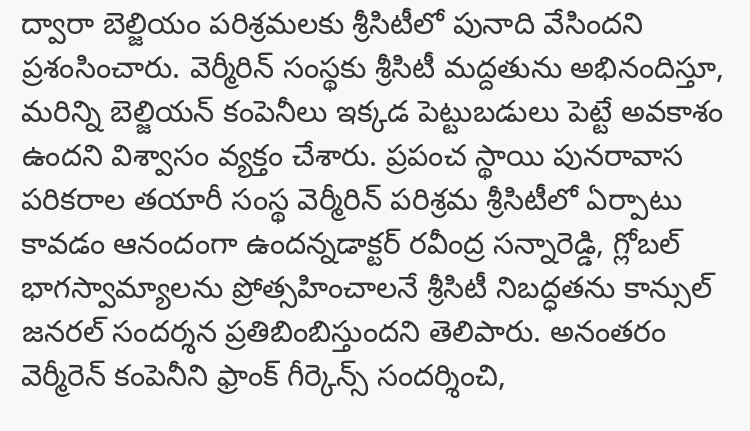ద్వారా బెల్జియం పరిశ్రమలకు శ్రీసిటీలో పునాది వేసిందని ప్రశంసించారు. వెర్మీరిన్ సంస్థకు శ్రీసిటీ మద్దతును అభినందిస్తూ, మరిన్ని బెల్జియన్ కంపెనీలు ఇక్కడ పెట్టుబడులు పెట్టే అవకాశం ఉందని విశ్వాసం వ్యక్తం చేశారు. ప్రపంచ స్థాయి పునరావాస పరికరాల తయారీ సంస్థ వెర్మీరిన్ పరిశ్రమ శ్రీసిటీలో ఏర్పాటు కావడం ఆనందంగా ఉందన్నడాక్టర్ రవీంద్ర సన్నారెడ్డి, గ్లోబల్ భాగస్వామ్యాలను ప్రోత్సహించాలనే శ్రీసిటీ నిబద్ధతను కాన్సుల్ జనరల్ సందర్శన ప్రతిబింబిస్తుందని తెలిపారు. అనంతరం వెర్మీరెన్ కంపెనీని ఫ్రాంక్ గీర్కెన్స్ సందర్శించి,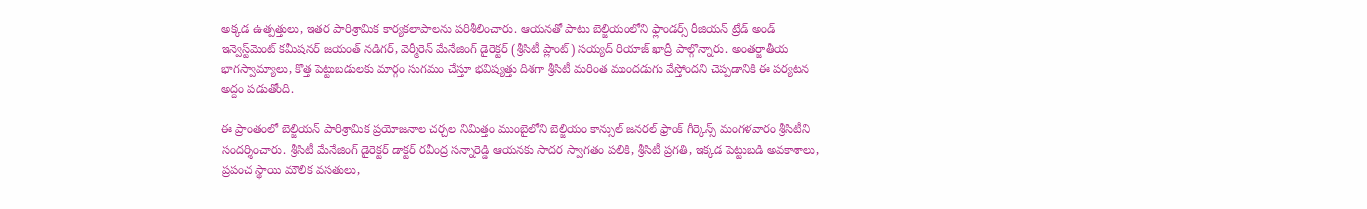అక్కడ ఉత్పత్తులు, ఇతర పారిశ్రామిక కార్యకలాపాలను పరిశీలించారు. ఆయనతో పాటు బెల్జియంలోని ఫ్లాండర్స్ రీజియన్ ట్రేడ్ అండ్ ఇన్వెస్ట్‌మెంట్ కమీషనర్ జయంత్ నడిగర్, వెర్మీరెన్ మేనేజింగ్ డైరెక్టర్ (శ్రీసిటీ ప్లాంట్) సయ్యద్ రియాజ్ ఖాద్రీ పాల్గొన్నారు. అంతర్జాతీయ భాగస్వామ్యాలు, కొత్త పెట్టుబడులకు మార్గం సుగమం చేస్తూ భవిష్యత్తు దిశగా శ్రీసిటీ మరింత ముందడుగు వేస్తోందని చెప్పడానికి ఈ పర్యటన అద్దం పడుతోంది.

ఈ ప్రాంతంలో బెల్జియన్ పారిశ్రామిక ప్రయోజనాల చర్చల నిమిత్తం ముంబైలోని బెల్జియం కాన్సుల్ జనరల్ ఫ్రాంక్ గీర్కెన్స్ మంగళవారం శ్రీసిటీని సందర్శించారు. శ్రీసిటీ మేనేజింగ్ డైరెక్టర్ డాక్టర్ రవీంద్ర సన్నారెడ్డి ఆయనకు సాదర స్వాగతం పలికి, శ్రీసిటీ ప్రగతి, ఇక్కడ పెట్టుబడి అవకాశాలు, ప్రపంచ స్థాయి మౌలిక వసతులు,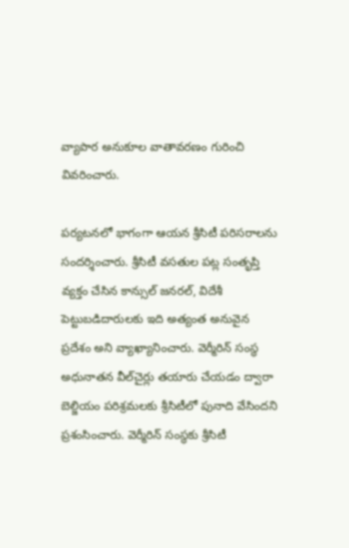వ్యాపార అనుకూల వాతావరణం గురించి వివరించారు.

పర్యటనలో భాగంగా ఆయన శ్రీసిటీ పరిసరాలను సందర్శించారు. శ్రీసిటీ వసతుల పట్ల సంతృప్తి వ్యక్తం చేసిన కాన్సుల్ జనరల్, విదేశీ పెట్టుబడిదారులకు ఇది అత్యంత అనువైన ప్రదేశం అని వ్యాఖ్యానించారు. వెర్మీరిన్ సంస్థ అధునాతన వీల్‌చైర్లు తయారు చేయడం ద్వారా బెల్జియం పరిశ్రమలకు శ్రీసిటీలో పునాది వేసిందని ప్రశంసించారు. వెర్మీరిన్ సంస్థకు శ్రీసిటీ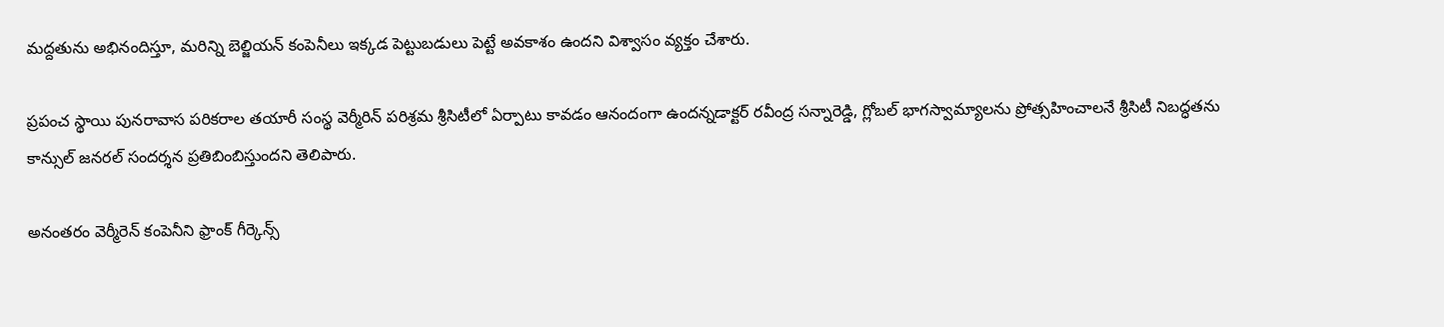మద్దతును అభినందిస్తూ, మరిన్ని బెల్జియన్ కంపెనీలు ఇక్కడ పెట్టుబడులు పెట్టే అవకాశం ఉందని విశ్వాసం వ్యక్తం చేశారు.

ప్రపంచ స్థాయి పునరావాస పరికరాల తయారీ సంస్థ వెర్మీరిన్ పరిశ్రమ శ్రీసిటీలో ఏర్పాటు కావడం ఆనందంగా ఉందన్నడాక్టర్ రవీంద్ర సన్నారెడ్డి, గ్లోబల్ భాగస్వామ్యాలను ప్రోత్సహించాలనే శ్రీసిటీ నిబద్ధతను కాన్సుల్ జనరల్ సందర్శన ప్రతిబింబిస్తుందని తెలిపారు.

అనంతరం వెర్మీరెన్ కంపెనీని ఫ్రాంక్ గీర్కెన్స్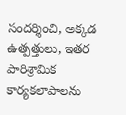సందర్శించి, అక్కడ ఉత్పత్తులు, ఇతర పారిశ్రామిక కార్యకలాపాలను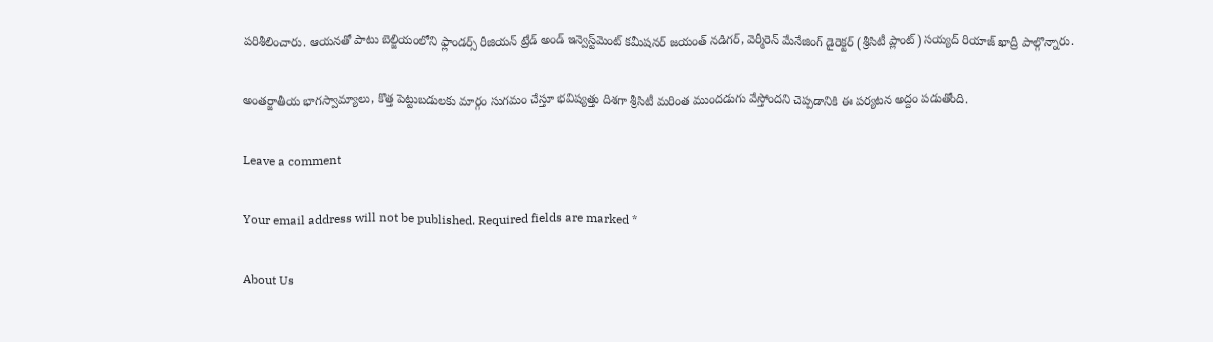పరిశీలించారు. ఆయనతో పాటు బెల్జియంలోని ఫ్లాండర్స్ రీజియన్ ట్రేడ్ అండ్ ఇన్వెస్ట్‌మెంట్ కమీషనర్ జయంత్ నడిగర్, వెర్మీరెన్ మేనేజింగ్ డైరెక్టర్ (శ్రీసిటీ ప్లాంట్) సయ్యద్ రియాజ్ ఖాద్రీ పాల్గొన్నారు.

అంతర్జాతీయ భాగస్వామ్యాలు, కొత్త పెట్టుబడులకు మార్గం సుగమం చేస్తూ భవిష్యత్తు దిశగా శ్రీసిటీ మరింత ముందడుగు వేస్తోందని చెప్పడానికి ఈ పర్యటన అద్దం పడుతోంది.

Leave a comment

Your email address will not be published. Required fields are marked *

About Us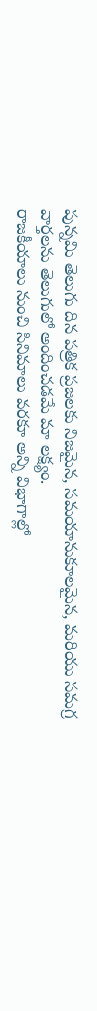పున్నమి తెలుగు దిన పత్రిక ప్రజలకు నిజమైన, సమయానుకూలమైన, మరియు సమగ్ర వార్తలను తెలుగులో అందించడమే మా లక్ష్యం.
రాజకీయాలు నుంచి సినిమాలు వరకూ అన్ని విభాగాల్లో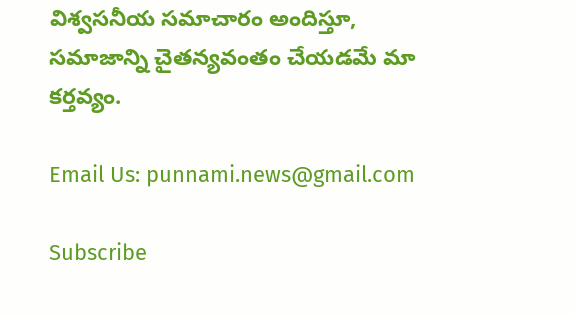విశ్వసనీయ సమాచారం అందిస్తూ, సమాజాన్ని చైతన్యవంతం చేయడమే మా కర్తవ్యం.

Email Us: punnami.news@gmail.com

Subscribe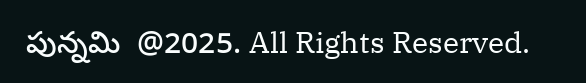పున్నమి  @2025. All Rights Reserved.